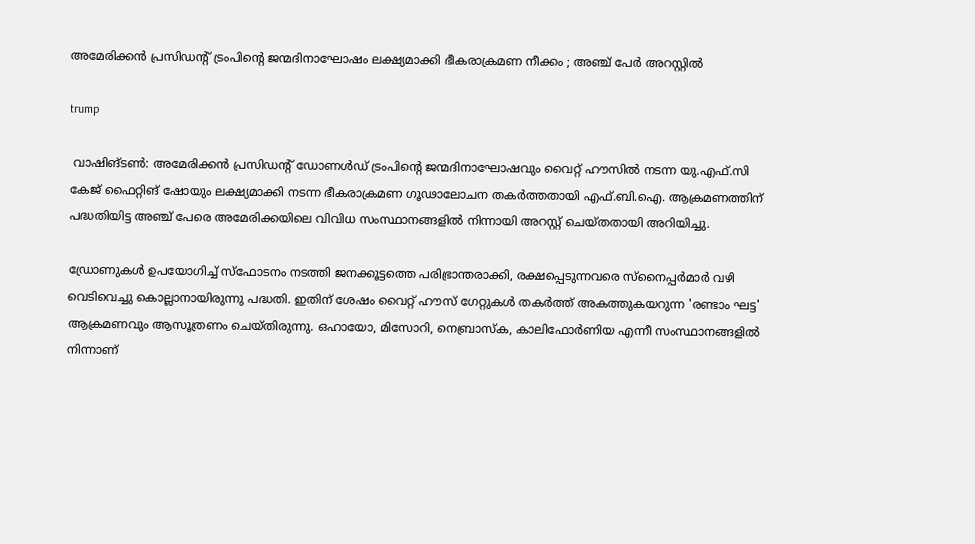അമേരിക്കൻ പ്രസിഡന്റ് ട്രംപിന്റെ ജന്മദിനാഘോഷം ലക്ഷ്യമാക്കി ഭീകരാക്രമണ നീക്കം ; അഞ്ച് പേർ അറസ്റ്റിൽ

trump

 വാഷിങ്ടൺ: അമേരിക്കൻ പ്രസിഡന്റ് ഡോണൾഡ് ട്രംപിന്റെ ജന്മദിനാഘോഷവും വൈറ്റ് ഹൗസിൽ നടന്ന യു.എഫ്‌.സി കേജ് ഫൈറ്റിങ് ഷോയും ലക്ഷ്യമാക്കി നടന്ന ഭീകരാക്രമണ ഗൂഢാലോചന തകർത്തതായി എഫ്.ബി.ഐ. ആക്രമണത്തിന് പദ്ധതിയിട്ട അഞ്ച് പേരെ അമേരിക്കയിലെ വിവിധ സംസ്ഥാനങ്ങളിൽ നിന്നായി അറസ്റ്റ് ചെയ്തതായി അറിയിച്ചു.

ഡ്രോണുകൾ ഉപയോഗിച്ച് സ്ഫോടനം നടത്തി ജനക്കൂട്ടത്തെ പരിഭ്രാന്തരാക്കി, രക്ഷപ്പെടുന്നവരെ സ്നൈപ്പർമാർ വഴി വെടിവെച്ചു കൊല്ലാനായിരുന്നു പദ്ധതി. ഇതിന് ശേഷം വൈറ്റ് ഹൗസ് ഗേറ്റുകൾ തകർത്ത് അകത്തുകയറുന്ന 'രണ്ടാം ഘട്ട' ആക്രമണവും ആസൂത്രണം ചെയ്തിരുന്നു. ഒഹായോ, മിസോറി, നെബ്രാസ്ക, കാലിഫോർണിയ എന്നീ സംസ്ഥാനങ്ങളിൽ നിന്നാണ്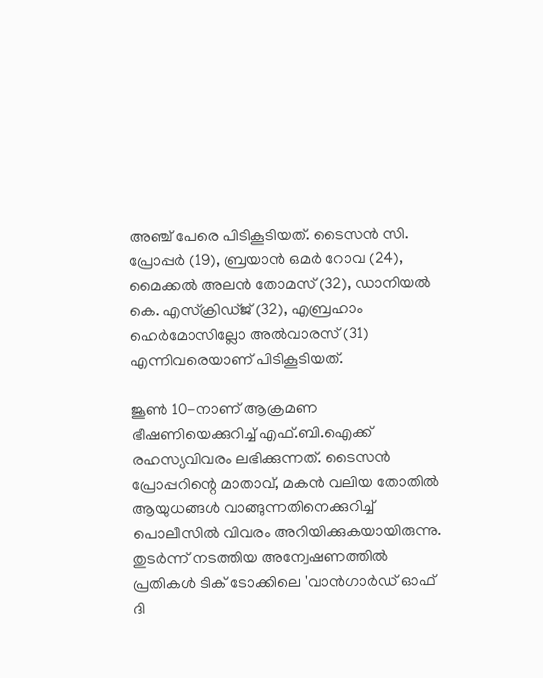അഞ്ച് പേരെ പിടികൂടിയത്. ടൈസൻ സി. പ്രോപ്പർ (19), ബ്രയാൻ ഒമർ റോവ (24), മൈക്കൽ അലൻ തോമസ് (32), ഡാനിയൽ കെ. എസ്ക്രിഡ്ജ് (32), എബ്രഹാം ഹെർമോസില്ലോ അൽവാരസ് (31) എന്നിവരെയാണ് പിടികൂടിയത്.

ജൂൺ 10-നാണ് ആക്രമണ ഭീഷണിയെക്കുറിച്ച് എഫ്.ബി.ഐക്ക് രഹസ്യവിവരം ലഭിക്കുന്നത്. ടൈസൻ പ്രോപ്പറിന്റെ മാതാവ്, മകൻ വലിയ തോതിൽ ആയുധങ്ങൾ വാങ്ങുന്നതിനെക്കുറിച്ച് പൊലീസിൽ വിവരം അറിയിക്കുകയായിരുന്നു. തുടർന്ന് നടത്തിയ അന്വേഷണത്തിൽ പ്രതികൾ ടിക് ടോക്കിലെ 'വാൻഗാർഡ് ഓഫ് ദി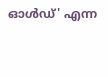ഓൾഡ്' എന്ന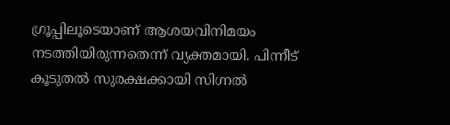ഗ്രൂപ്പിലൂടെയാണ് ആശയവിനിമയം നടത്തിയിരുന്നതെന്ന് വ്യക്തമായി. പിന്നീട് കൂടുതൽ സുരക്ഷക്കായി സിഗ്നൽ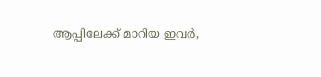ആപ്പിലേക്ക് മാറിയ ഇവർ,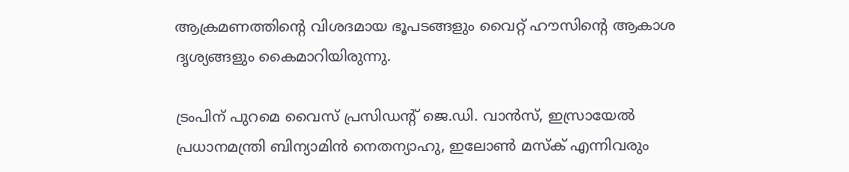ആക്രമണത്തിന്റെ വിശദമായ ഭൂപടങ്ങളും വൈറ്റ് ഹൗസിന്റെ ആകാശ ദൃശ്യങ്ങളും കൈമാറിയിരുന്നു.

ട്രംപിന് പുറമെ വൈസ് പ്രസിഡന്റ് ജെ.ഡി. വാൻസ്, ഇസ്രായേൽ പ്രധാനമന്ത്രി ബിന്യാമിൻ നെതന്യാഹു, ഇലോൺ മസ്ക് എന്നിവരും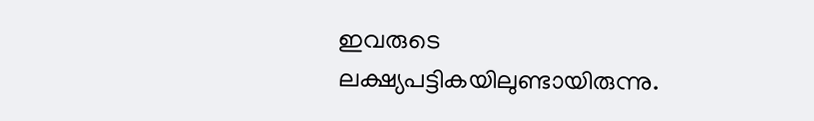ഇവരുടെ ലക്ഷ്യപട്ടികയിലുണ്ടായിരുന്നു.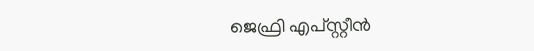ജെഫ്രി എപ്‌സ്റ്റീൻ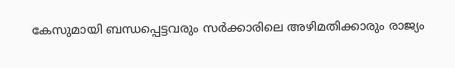കേസുമായി ബന്ധപ്പെട്ടവരും സർക്കാരിലെ അഴിമതിക്കാരും രാജ്യം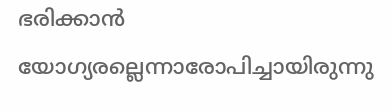ഭരിക്കാൻ യോഗ്യരല്ലെന്നാരോപിച്ചായിരുന്നു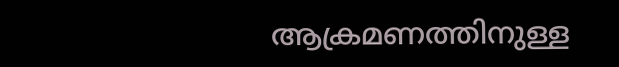ആക്രമണത്തിനുള്ള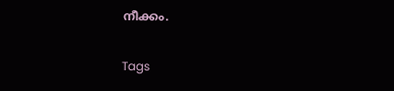നീക്കം.

Tags